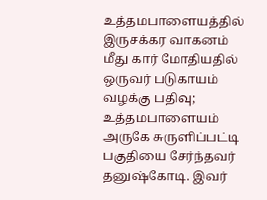உத்தமபாளையத்தில் இருசக்கர வாகனம் மீது கார் மோதியதில் ஒருவர் படுகாயம்
வழக்கு பதிவு;
உத்தமபாளையம் அருகே சுருளிப்பட்டி பகுதியை சேர்ந்தவர் தனுஷ்கோடி. இவர்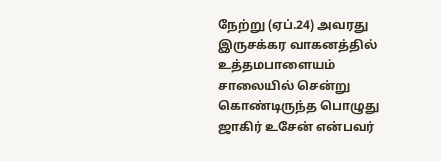நேற்று (ஏப்.24) அவரது இருசக்கர வாகனத்தில் உத்தமபாளையம் சாலையில் சென்று கொண்டிருந்த பொழுது ஜாகிர் உசேன் என்பவர்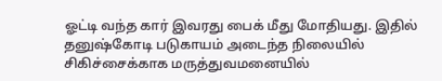ஓட்டி வந்த கார் இவரது பைக் மீது மோதியது. இதில் தனுஷ்கோடி படுகாயம் அடைந்த நிலையில் சிகிச்சைக்காக மருத்துவமனையில்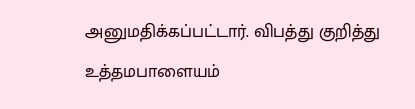அனுமதிக்கப்பட்டார். விபத்து குறித்து உத்தமபாளையம்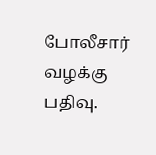போலீசார் வழக்கு பதிவு.